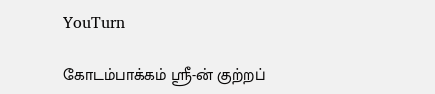YouTurn

கோடம்பாக்கம் ஸ்ரீ-ன் குற்றப்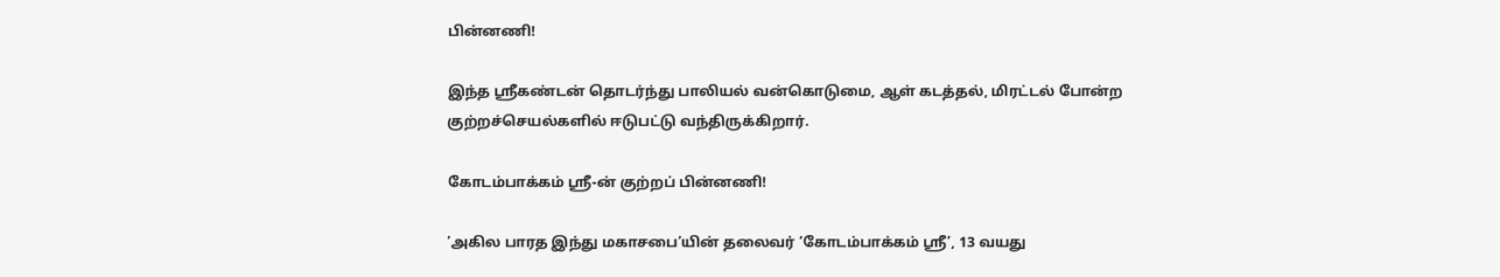பின்னணி!

இந்த ஸ்ரீகண்டன் தொடர்ந்து பாலியல் வன்கொடுமை, ஆள் கடத்தல், மிரட்டல் போன்ற குற்றச்செயல்களில் ஈடுபட்டு வந்திருக்கிறார்.

கோடம்பாக்கம் ஸ்ரீ-ன் குற்றப் பின்னணி!

’அகில பாரத இந்து மகாசபை’யின் தலைவர் ‘கோடம்பாக்கம் ஸ்ரீ’, 13 வயது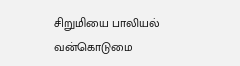சிறுமியை பாலியல் வன்கொடுமை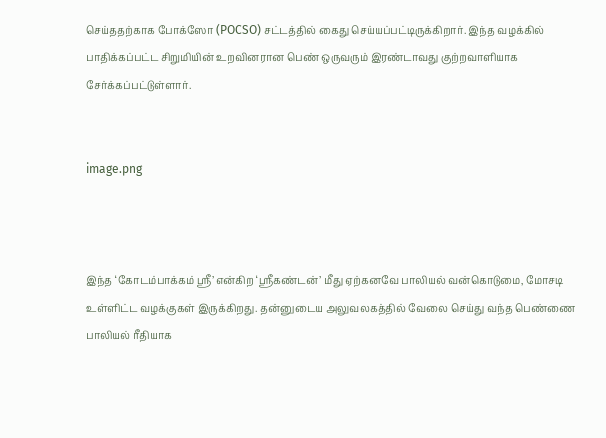செய்ததற்காக போக்ஸோ (POCSO) சட்டத்தில் கைது செய்யப்பட்டிருக்கிறார். இந்த வழக்கில் பாதிக்கப்பட்ட சிறுமியின் உறவினரான பெண் ஒருவரும் இரண்டாவது குற்றவாளியாக சேர்க்கப்பட்டுள்ளார்.


image.png



இந்த ‘கோடம்பாக்கம் ஸ்ரீ’ என்கிற ‘ஸ்ரீகண்டன்’ மீது ஏற்கனவே பாலியல் வன்கொடுமை, மோசடி உள்ளிட்ட வழக்குகள் இருக்கிறது. தன்னுடைய அலுவலகத்தில் வேலை செய்து வந்த பெண்ணை பாலியல் ரீதியாக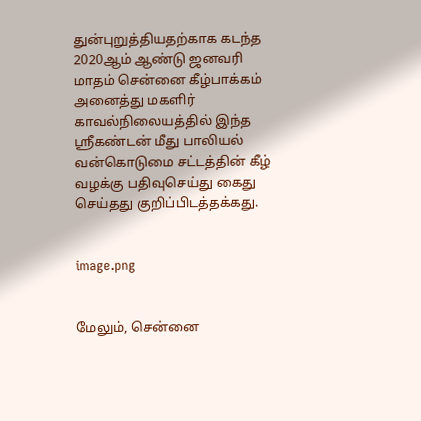துன்புறுத்தியதற்காக கடந்த 2020ஆம் ஆண்டு ஜனவரி மாதம் சென்னை கீழ்பாக்கம் அனைத்து மகளிர் காவல்நிலையத்தில் இந்த ஸ்ரீகண்டன் மீது பாலியல் வன்கொடுமை சட்டத்தின் கீழ் வழக்கு பதிவுசெய்து கைது செய்தது குறிப்பிடத்தக்கது.


image.png


மேலும், சென்னை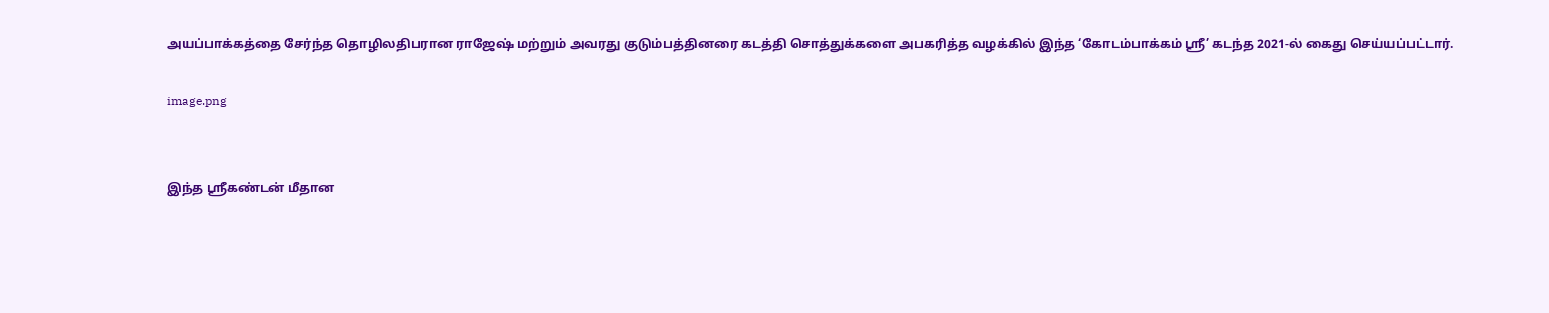அயப்பாக்கத்தை சேர்ந்த தொழிலதிபரான ராஜேஷ் மற்றும் அவரது குடும்பத்தினரை கடத்தி சொத்துக்களை அபகரித்த வழக்கில் இந்த ‘கோடம்பாக்கம் ஸ்ரீ’ கடந்த 2021-ல் கைது செய்யப்பட்டார்.

image.png


இந்த ஸ்ரீகண்டன் மீதான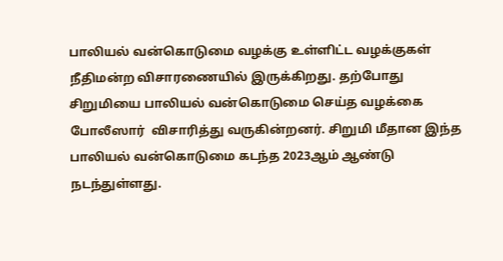பாலியல் வன்கொடுமை வழக்கு உள்ளிட்ட வழக்குகள் நீதிமன்ற விசாரணையில் இருக்கிறது. தற்போது சிறுமியை பாலியல் வன்கொடுமை செய்த வழக்கை போலீஸார்  விசாரித்து வருகின்றனர். சிறுமி மீதான இந்த பாலியல் வன்கொடுமை கடந்த 2023ஆம் ஆண்டு நடந்துள்ளது.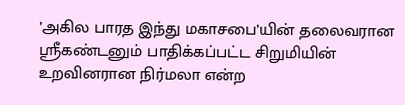’அகில பாரத இந்து மகாசபை’யின் தலைவரான ஸ்ரீகண்டனும் பாதிக்கப்பட்ட சிறுமியின் உறவினரான நிர்மலா என்ற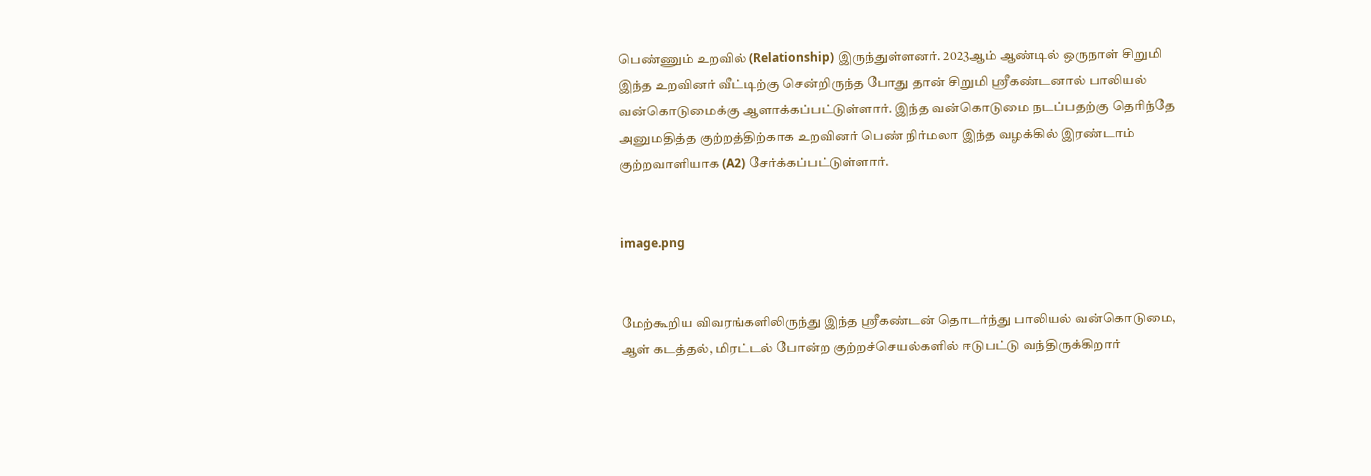பெண்ணும் உறவில் (Relationship) இருந்துள்ளனர். 2023ஆம் ஆண்டில் ஒருநாள் சிறுமி இந்த உறவினர் வீட்டிற்கு சென்றிருந்த போது தான் சிறுமி ஸ்ரீகண்டனால் பாலியல் வன்கொடுமைக்கு ஆளாக்கப்பட்டுள்ளார். இந்த வன்கொடுமை நடப்பதற்கு தெரிந்தே அனுமதித்த குற்றத்திற்காக உறவினர் பெண் நிர்மலா இந்த வழக்கில் இரண்டாம் குற்றவாளியாக (A2) சேர்க்கப்பட்டுள்ளார்.


image.png


மேற்கூறிய விவரங்களிலிருந்து இந்த ஸ்ரீகண்டன் தொடர்ந்து பாலியல் வன்கொடுமை, ஆள் கடத்தல், மிரட்டல் போன்ற குற்றச்செயல்களில் ஈடுபட்டு வந்திருக்கிறார்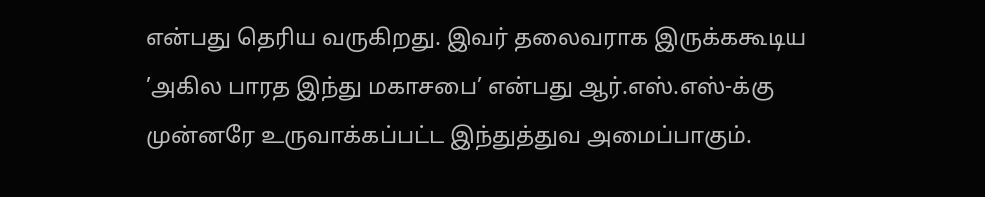என்பது தெரிய வருகிறது. இவர் தலைவராக இருக்ககூடிய ’அகில பாரத இந்து மகாசபை’ என்பது ஆர்.எஸ்.எஸ்-க்கு முன்னரே உருவாக்கப்பட்ட இந்துத்துவ அமைப்பாகும்.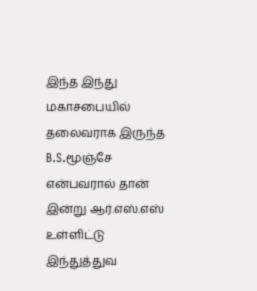இந்த இந்து மகாசபையில் தலைவராக இருந்த B.S.மூஞ்சே என்பவரால் தான் இன்று ஆர்.எஸ்.எஸ் உள்ளிட்டு இந்துத்துவ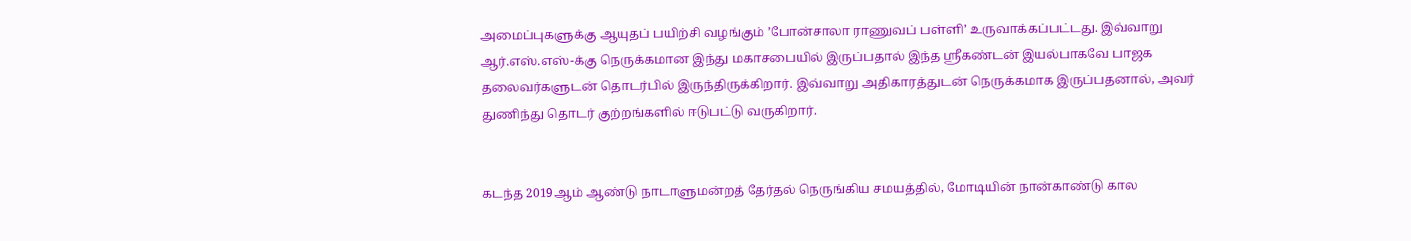அமைப்புகளுக்கு ஆயுதப் பயிற்சி வழங்கும் ’போன்சாலா ராணுவப் பள்ளி’ உருவாக்கப்பட்டது. இவ்வாறு ஆர்.எஸ்.எஸ்-க்கு நெருக்கமான இந்து மகாசபையில் இருப்பதால் இந்த ஸ்ரீகண்டன் இயல்பாகவே பாஜக தலைவர்களுடன் தொடர்பில் இருந்திருக்கிறார். இவ்வாறு அதிகாரத்துடன் நெருக்கமாக இருப்பதனால், அவர் துணிந்து தொடர் குற்றங்களில் ஈடுபட்டு வருகிறார்.


கடந்த 2019ஆம் ஆண்டு நாடாளுமன்றத் தேர்தல் நெருங்கிய சமயத்தில், மோடியின் நான்காண்டு கால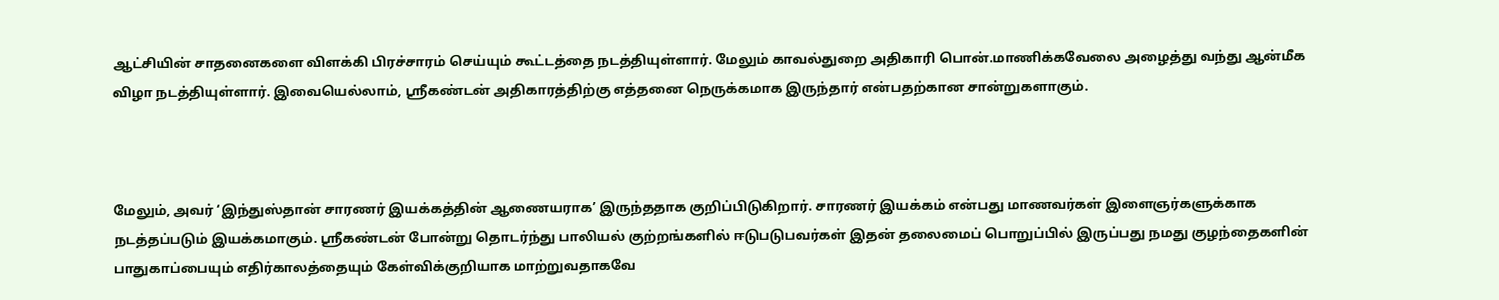ஆட்சியின் சாதனைகளை விளக்கி பிரச்சாரம் செய்யும் கூட்டத்தை நடத்தியுள்ளார். மேலும் காவல்துறை அதிகாரி பொன்.மாணிக்கவேலை அழைத்து வந்து ஆன்மீக விழா நடத்தியுள்ளார். இவையெல்லாம், ஸ்ரீகண்டன் அதிகாரத்திற்கு எத்தனை நெருக்கமாக இருந்தார் என்பதற்கான சான்றுகளாகும்.



மேலும், அவர் ‘இந்துஸ்தான் சாரணர் இயக்கத்தின் ஆணையராக’ இருந்ததாக குறிப்பிடுகிறார். சாரணர் இயக்கம் என்பது மாணவர்கள் இளைஞர்களுக்காக நடத்தப்படும் இயக்கமாகும். ஸ்ரீகண்டன் போன்று தொடர்ந்து பாலியல் குற்றங்களில் ஈடுபடுபவர்கள் இதன் தலைமைப் பொறுப்பில் இருப்பது நமது குழந்தைகளின் பாதுகாப்பையும் எதிர்காலத்தையும் கேள்விக்குறியாக மாற்றுவதாகவே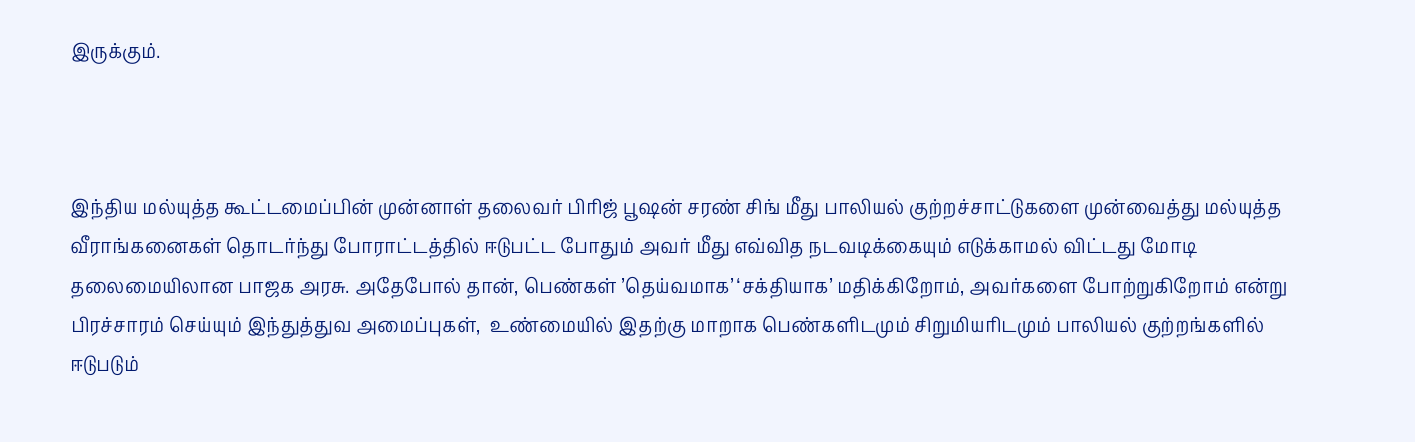இருக்கும்.



இந்திய மல்யுத்த கூட்டமைப்பின் முன்னாள் தலைவர் பிரிஜ் பூஷன் சரண் சிங் மீது பாலியல் குற்றச்சாட்டுகளை முன்வைத்து மல்யுத்த வீராங்கனைகள் தொடர்ந்து போராட்டத்தில் ஈடுபட்ட போதும் அவர் மீது எவ்வித நடவடிக்கையும் எடுக்காமல் விட்டது மோடி தலைமையிலான பாஜக அரசு. அதேபோல் தான், பெண்கள் ’தெய்வமாக’ ‘சக்தியாக’ மதிக்கிறோம், அவர்களை போற்றுகிறோம் என்று பிரச்சாரம் செய்யும் இந்துத்துவ அமைப்புகள்,  உண்மையில் இதற்கு மாறாக பெண்களிடமும் சிறுமியரிடமும் பாலியல் குற்றங்களில் ஈடுபடும்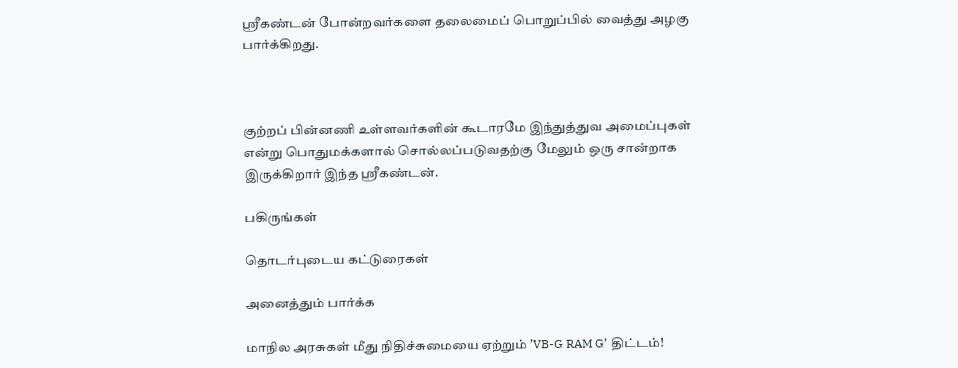ஸ்ரீகண்டன் போன்றவர்களை தலைமைப் பொறுப்பில் வைத்து அழகு பார்க்கிறது.



குற்றப் பின்னணி உள்ளவர்களின் கூடாரமே இந்துத்துவ அமைப்புகள் என்று பொதுமக்களால் சொல்லப்படுவதற்கு மேலும் ஒரு சான்றாக இருக்கிறார் இந்த ஸ்ரீகண்டன்.

பகிருங்கள்

தொடர்புடைய கட்டுரைகள்

அனைத்தும் பார்க்க

மாநில அரசுகள் மீது நிதிச்சுமையை ஏற்றும் ’VB-G RAM G’ திட்டம்!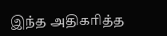இந்த அதிகரித்த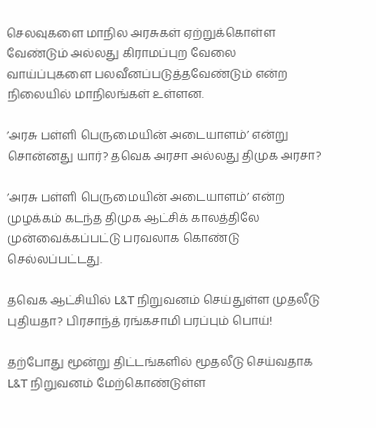செலவுகளை மாநில அரசுகள் ஏற்றுக்கொள்ள வேண்டும் அல்லது கிராமப்புற வேலை வாய்ப்புகளை பலவீனப்படுத்தவேண்டும் என்ற நிலையில் மாநிலங்கள் உள்ளன.

’அரசு பள்ளி பெருமையின் அடையாளம்’ என்று சொன்னது யார்? தவெக அரசா அல்லது திமுக அரசா?

’அரசு பள்ளி பெருமையின் அடையாளம்’ என்ற முழக்கம் கடந்த திமுக ஆட்சிக் காலத்திலே முன்வைக்கப்பட்டு பரவலாக கொண்டு செல்லப்பட்டது.

தவெக ஆட்சியில் L&T நிறுவனம் செய்துள்ள முதலீடு புதியதா? பிரசாந்த் ரங்கசாமி பரப்பும் பொய்!

தற்போது மூன்று திட்டங்களில் மூதலீடு செய்வதாக L&T நிறுவனம் மேற்கொண்டுள்ள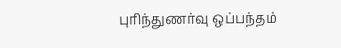புரிந்துணர்வு ஒப்பந்தம்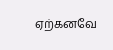ஏற்கனவே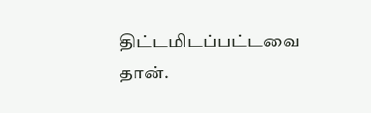திட்டமிடப்பட்டவை தான்.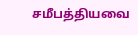சமீபத்தியவை